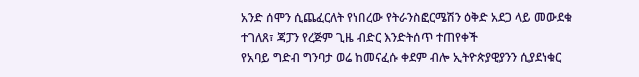አንድ ሰሞን ሲጨፈርለት የነበረው የትራንስፎርሜሽን ዕቅድ አደጋ ላይ መውደቁ ተገለጸ፣ ጃፓን የረጅም ጊዜ ብድር እንድትሰጥ ተጠየቀች
የአባይ ግድብ ግንባታ ወሬ ከመናፈሱ ቀደም ብሎ ኢትዮጵያዊያንን ሲያደነቁር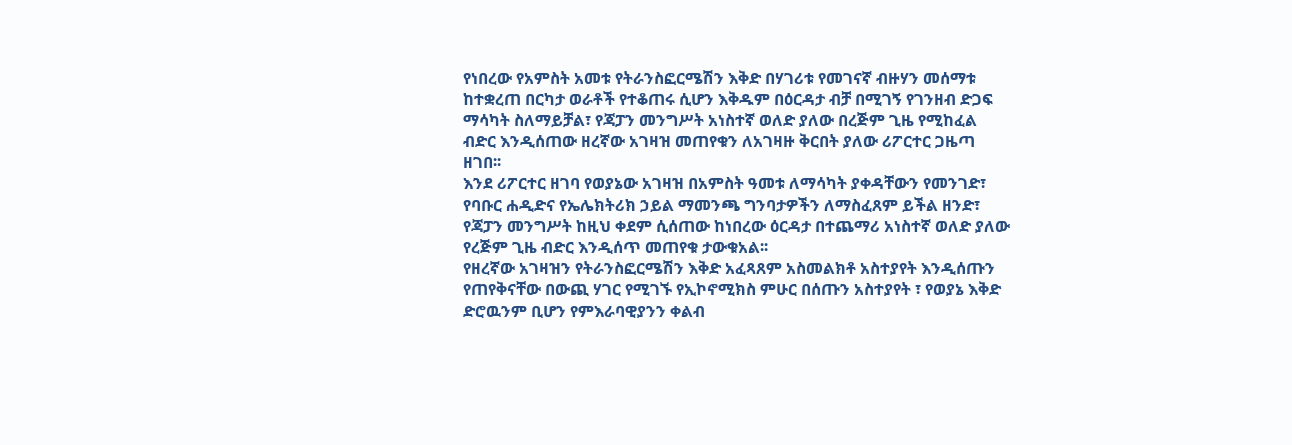የነበረው የአምስት አመቱ የትራንስፎርሜሽን እቅድ በሃገሪቱ የመገናኛ ብዙሃን መሰማቱ ከተቋረጠ በርካታ ወራቶች የተቆጠሩ ሲሆን እቅዱም በዕርዳታ ብቻ በሚገኝ የገንዘብ ድጋፍ ማሳካት ስለማይቻል፣ የጃፓን መንግሥት አነስተኛ ወለድ ያለው በረጅም ጊዜ የሚከፈል ብድር እንዲሰጠው ዘረኛው አገዛዝ መጠየቁን ለአገዛዙ ቅርበት ያለው ሪፖርተር ጋዜጣ ዘገበ፡፡
እንደ ሪፖርተር ዘገባ የወያኔው አገዛዝ በአምስት ዓመቱ ለማሳካት ያቀዳቸውን የመንገድ፣ የባቡር ሐዲድና የኤሌክትሪክ ኃይል ማመንጫ ግንባታዎችን ለማስፈጸም ይችል ዘንድ፣ የጃፓን መንግሥት ከዚህ ቀደም ሲሰጠው ከነበረው ዕርዳታ በተጨማሪ አነስተኛ ወለድ ያለው የረጅም ጊዜ ብድር እንዲሰጥ መጠየቁ ታውቁአል፡፡
የዘረኛው አገዛዝን የትራንስፎርሜሽን እቅድ አፈጻጸም አስመልክቶ አስተያየት እንዲሰጡን የጠየቅናቸው በውጪ ሃገር የሚገኙ የኢኮኖሚክስ ምሁር በሰጡን አስተያየት ፣ የወያኔ እቅድ ድሮዉንም ቢሆን የምእራባዊያንን ቀልብ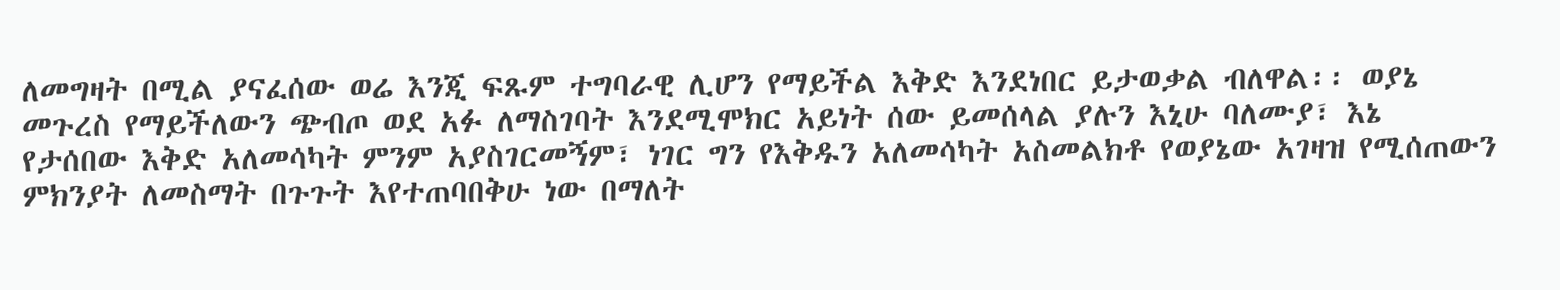ለመግዛት በሚል ያናፈሰው ወሬ እንጂ ፍጹም ተግባራዊ ሊሆን የማይችል እቅድ እንደነበር ይታወቃል ብለዋል፡፡ ወያኔ መጉረስ የማይችለውን ጭብጦ ወደ አፉ ለማስገባት እንደሚሞክር አይነት ሰው ይመሰላል ያሉን እኒሁ ባለሙያ፣ እኔ የታሰበው እቅድ አለመሳካት ምንም አያስገርመኝም፣ ነገር ግን የእቅዱን አለመሳካት አስመልክቶ የወያኔው አገዛዝ የሚሰጠውን ምክንያት ለመስማት በጉጉት እየተጠባበቅሁ ነው በማለት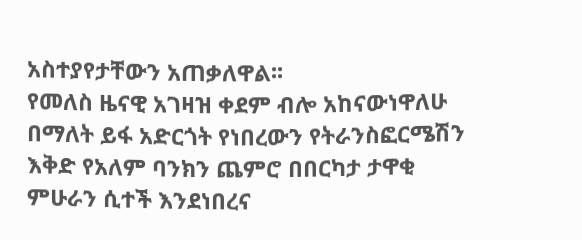አስተያየታቸውን አጠቃለዋል፡፡
የመለስ ዜናዊ አገዛዝ ቀደም ብሎ አከናውነዋለሁ በማለት ይፋ አድርጎት የነበረውን የትራንስፎርሜሽን እቅድ የአለም ባንክን ጨምሮ በበርካታ ታዋቂ ምሁራን ሲተች እንደነበረና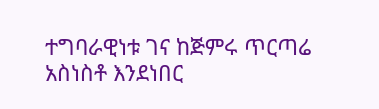ተግባራዊነቱ ገና ከጅምሩ ጥርጣሬ አስነስቶ እንደነበር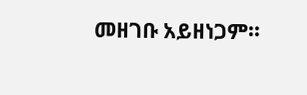መዘገቡ አይዘነጋም፡፡